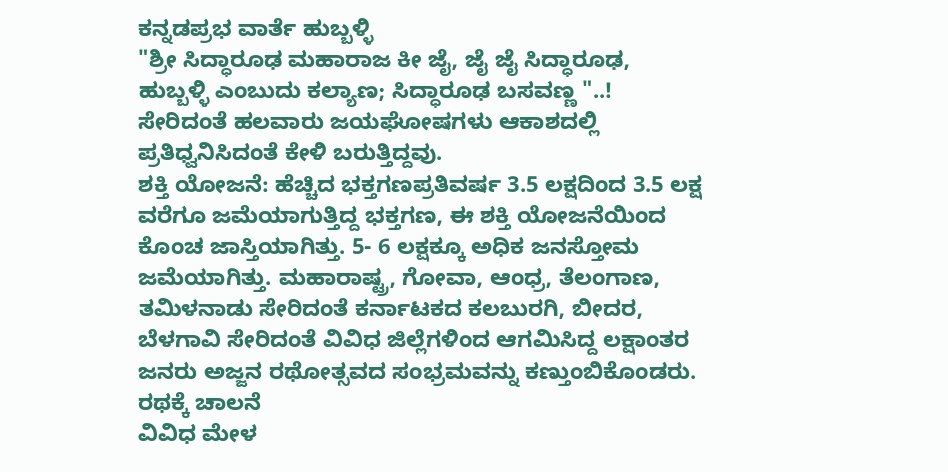ಕನ್ನಡಪ್ರಭ ವಾರ್ತೆ ಹುಬ್ಬಳ್ಳಿ
"ಶ್ರೀ ಸಿದ್ಧಾರೂಢ ಮಹಾರಾಜ ಕೀ ಜೈ, ಜೈ ಜೈ ಸಿದ್ಧಾರೂಢ, ಹುಬ್ಬಳ್ಳಿ ಎಂಬುದು ಕಲ್ಯಾಣ; ಸಿದ್ಧಾರೂಢ ಬಸವಣ್ಣ "..! ಸೇರಿದಂತೆ ಹಲವಾರು ಜಯಘೋಷಗಳು ಆಕಾಶದಲ್ಲಿ ಪ್ರತಿಧ್ವನಿಸಿದಂತೆ ಕೇಳಿ ಬರುತ್ತಿದ್ದವು.
ಶಕ್ತಿ ಯೋಜನೆ: ಹೆಚ್ಚಿದ ಭಕ್ತಗಣಪ್ರತಿವರ್ಷ 3.5 ಲಕ್ಷದಿಂದ 3.5 ಲಕ್ಷ ವರೆಗೂ ಜಮೆಯಾಗುತ್ತಿದ್ದ ಭಕ್ತಗಣ, ಈ ಶಕ್ತಿ ಯೋಜನೆಯಿಂದ ಕೊಂಚ ಜಾಸ್ತಿಯಾಗಿತ್ತು. 5- 6 ಲಕ್ಷಕ್ಕೂ ಅಧಿಕ ಜನಸ್ತೋಮ ಜಮೆಯಾಗಿತ್ತು. ಮಹಾರಾಷ್ಟ್ರ, ಗೋವಾ, ಆಂಧ್ರ, ತೆಲಂಗಾಣ, ತಮಿಳನಾಡು ಸೇರಿದಂತೆ ಕರ್ನಾಟಕದ ಕಲಬುರಗಿ, ಬೀದರ, ಬೆಳಗಾವಿ ಸೇರಿದಂತೆ ವಿವಿಧ ಜಿಲ್ಲೆಗಳಿಂದ ಆಗಮಿಸಿದ್ದ ಲಕ್ಷಾಂತರ ಜನರು ಅಜ್ಜನ ರಥೋತ್ಸವದ ಸಂಭ್ರಮವನ್ನು ಕಣ್ತುಂಬಿಕೊಂಡರು.
ರಥಕ್ಕೆ ಚಾಲನೆ
ವಿವಿಧ ಮೇಳ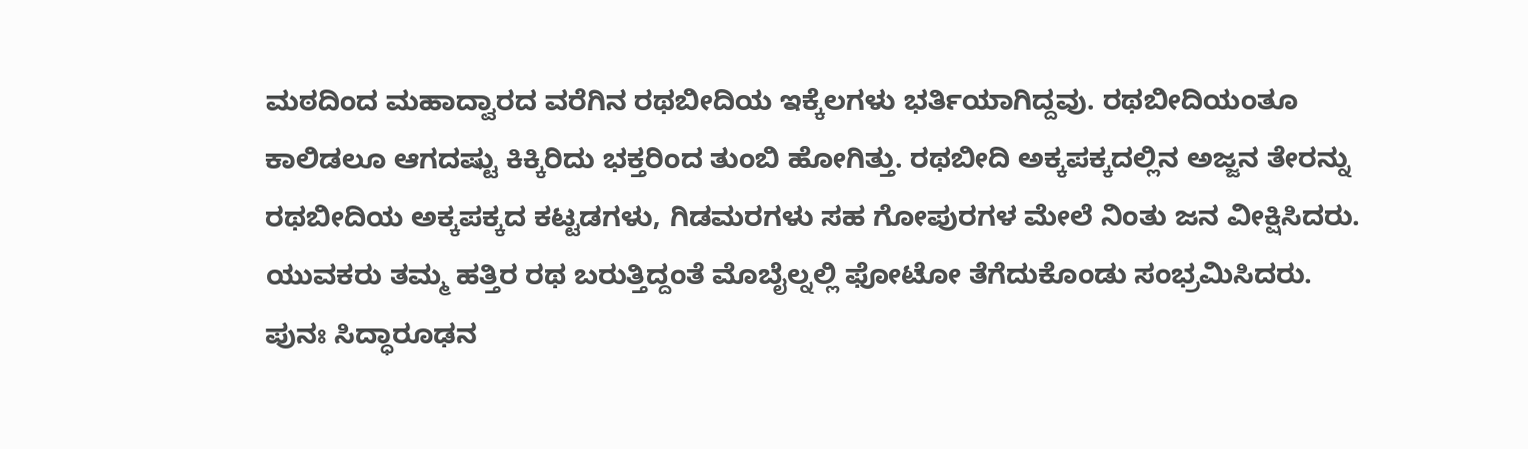ಮಠದಿಂದ ಮಹಾದ್ವಾರದ ವರೆಗಿನ ರಥಬೀದಿಯ ಇಕ್ಕೆಲಗಳು ಭರ್ತಿಯಾಗಿದ್ದವು. ರಥಬೀದಿಯಂತೂ ಕಾಲಿಡಲೂ ಆಗದಷ್ಟು ಕಿಕ್ಕಿರಿದು ಭಕ್ತರಿಂದ ತುಂಬಿ ಹೋಗಿತ್ತು. ರಥಬೀದಿ ಅಕ್ಕಪಕ್ಕದಲ್ಲಿನ ಅಜ್ಜನ ತೇರನ್ನು ರಥಬೀದಿಯ ಅಕ್ಕಪಕ್ಕದ ಕಟ್ಟಡಗಳು, ಗಿಡಮರಗಳು ಸಹ ಗೋಪುರಗಳ ಮೇಲೆ ನಿಂತು ಜನ ವೀಕ್ಷಿಸಿದರು. ಯುವಕರು ತಮ್ಮ ಹತ್ತಿರ ರಥ ಬರುತ್ತಿದ್ದಂತೆ ಮೊಬೈಲ್ನಲ್ಲಿ ಫೋಟೋ ತೆಗೆದುಕೊಂಡು ಸಂಭ್ರಮಿಸಿದರು.
ಪುನಃ ಸಿದ್ಧಾರೂಢನ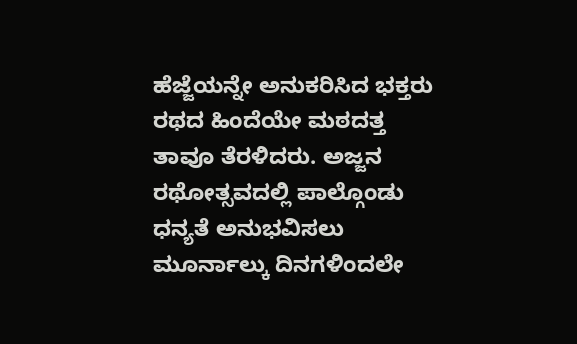ಹೆಜ್ಜೆಯನ್ನೇ ಅನುಕರಿಸಿದ ಭಕ್ತರು ರಥದ ಹಿಂದೆಯೇ ಮಠದತ್ತ ತಾವೂ ತೆರಳಿದರು. ಅಜ್ಜನ ರಥೋತ್ಸವದಲ್ಲಿ ಪಾಲ್ಗೊಂಡು ಧನ್ಯತೆ ಅನುಭವಿಸಲು ಮೂರ್ನಾಲ್ಕು ದಿನಗಳಿಂದಲೇ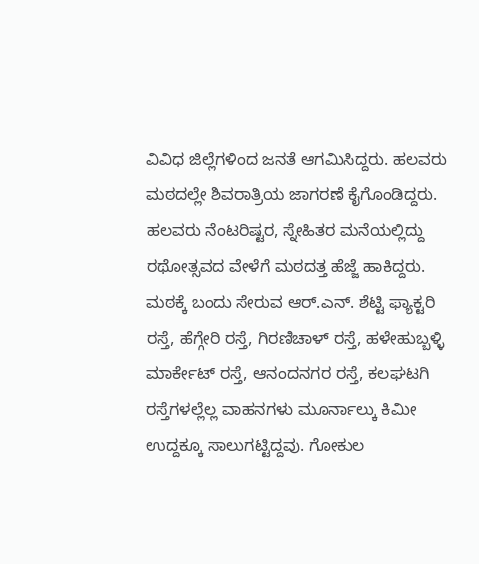ವಿವಿಧ ಜಿಲ್ಲೆಗಳಿಂದ ಜನತೆ ಆಗಮಿಸಿದ್ದರು. ಹಲವರು ಮಠದಲ್ಲೇ ಶಿವರಾತ್ರಿಯ ಜಾಗರಣೆ ಕೈಗೊಂಡಿದ್ದರು.
ಹಲವರು ನೆಂಟರಿಷ್ಟರ, ಸ್ನೇಹಿತರ ಮನೆಯಲ್ಲಿದ್ದು ರಥೋತ್ಸವದ ವೇಳೆಗೆ ಮಠದತ್ತ ಹೆಜ್ಜೆ ಹಾಕಿದ್ದರು. ಮಠಕ್ಕೆ ಬಂದು ಸೇರುವ ಆರ್.ಎನ್. ಶೆಟ್ಟಿ ಫ್ಯಾಕ್ಟರಿ ರಸ್ತೆ, ಹೆಗ್ಗೇರಿ ರಸ್ತೆ, ಗಿರಣಿಚಾಳ್ ರಸ್ತೆ, ಹಳೇಹುಬ್ಬಳ್ಳಿ ಮಾರ್ಕೇಟ್ ರಸ್ತೆ, ಆನಂದನಗರ ರಸ್ತೆ, ಕಲಘಟಗಿ ರಸ್ತೆಗಳಲ್ಲೆಲ್ಲ ವಾಹನಗಳು ಮೂರ್ನಾಲ್ಕು ಕಿಮೀ ಉದ್ದಕ್ಕೂ ಸಾಲುಗಟ್ಟಿದ್ದವು. ಗೋಕುಲ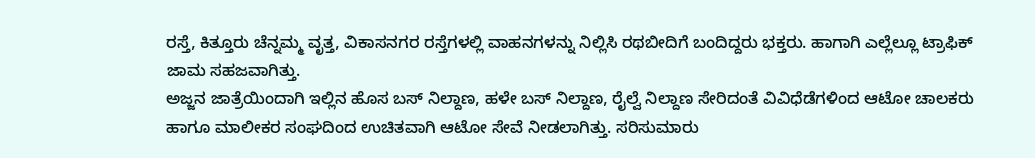ರಸ್ತೆ, ಕಿತ್ತೂರು ಚೆನ್ನಮ್ಮ ವೃತ್ತ, ವಿಕಾಸನಗರ ರಸ್ತೆಗಳಲ್ಲಿ ವಾಹನಗಳನ್ನು ನಿಲ್ಲಿಸಿ ರಥಬೀದಿಗೆ ಬಂದಿದ್ದರು ಭಕ್ತರು. ಹಾಗಾಗಿ ಎಲ್ಲೆಲ್ಲೂ ಟ್ರಾಫಿಕ್ ಜಾಮ ಸಹಜವಾಗಿತ್ತು.
ಅಜ್ಜನ ಜಾತ್ರೆಯಿಂದಾಗಿ ಇಲ್ಲಿನ ಹೊಸ ಬಸ್ ನಿಲ್ದಾಣ, ಹಳೇ ಬಸ್ ನಿಲ್ದಾಣ, ರೈಲ್ವೆ ನಿಲ್ದಾಣ ಸೇರಿದಂತೆ ವಿವಿಧೆಡೆಗಳಿಂದ ಆಟೋ ಚಾಲಕರು ಹಾಗೂ ಮಾಲೀಕರ ಸಂಘದಿಂದ ಉಚಿತವಾಗಿ ಆಟೋ ಸೇವೆ ನೀಡಲಾಗಿತ್ತು. ಸರಿಸುಮಾರು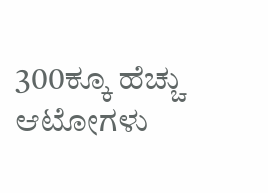300ಕ್ಕೂ ಹೆಚ್ಚು ಆಟೋಗಳು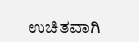ಉಚಿತವಾಗಿ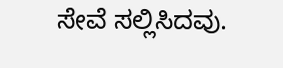ಸೇವೆ ಸಲ್ಲಿಸಿದವು.